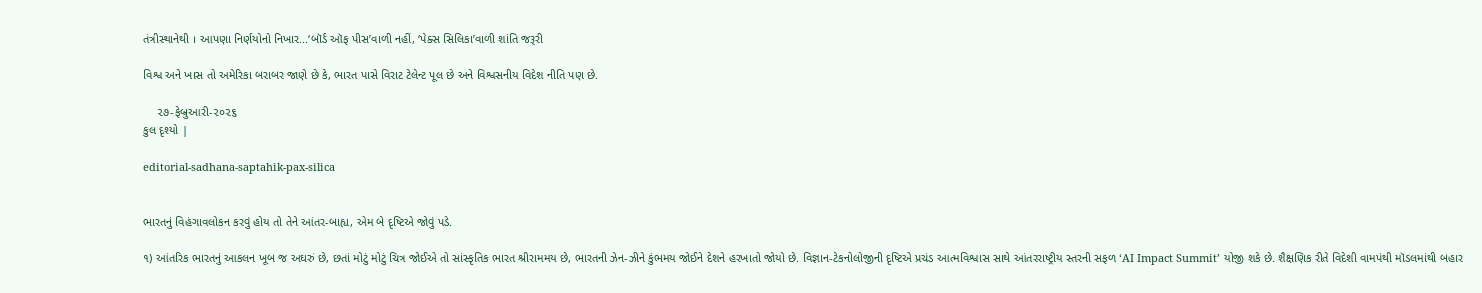તંત્રીસ્થાનેથી । આપણા નિર્ણયોનો નિખાર...‘બૉર્ડ ઑફ પીસ’વાળી નહીં, ‘પેક્સ સિલિકા’વાળી શાંતિ જરૂરી

વિશ્વ અને ખાસ તો અમેરિકા બરાબર જાણે છે કે, ભારત પાસે વિરાટ ટેલેન્ટ પૂલ છે અને વિશ્વસનીય વિદેશ નીતિ પણ છે.

    ૨૭-ફેબ્રુઆરી-૨૦૨૬
કુલ દૃશ્યો |

editorial-sadhana-saptahik-pax-silica


ભારતનું વિહંગાવલોકન કરવું હોય તો તેને આંતર-બાહ્ય, એમ બે દૃષ્ટિએ જોવું પડે.

૧) આંતરિક ભારતનું આકલન ખૂબ જ અઘરું છે, છતાં મોટું મોટું ચિત્ર જોઈએ તો સાંસ્કૃતિક ભારત શ્રીરામમય છે, ભારતની ઝેન-ઝીને કુંભમય જોઈને દેશને હરખાતો જોયો છે. વિજ્ઞાન-ટેકનોલોજીની દૃષ્ટિએ પ્રચંડ આત્મવિશ્વાસ સાથે આંતરરાષ્ટ્રીય સ્તરની સફળ ‘AI Impact Summit’ યોજી શકે છે. શૈક્ષણિક રીતે વિદેશી વામપંથી મૉડલમાંથી બહાર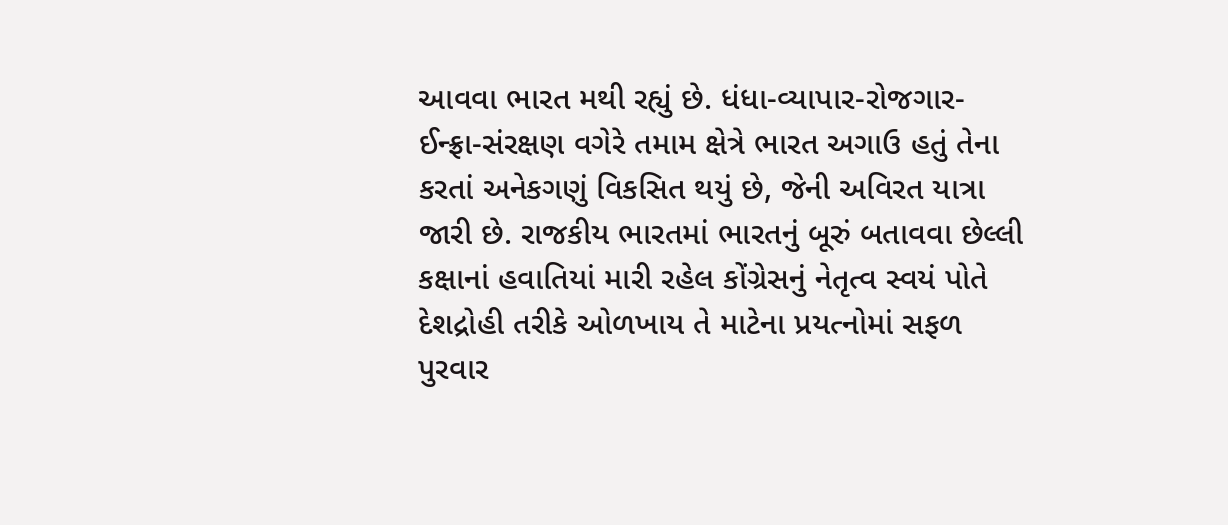આવવા ભારત મથી રહ્યું છે. ધંધા-વ્યાપાર-રોજગાર-ઈન્ફ્રા-સંરક્ષણ વગેરે તમામ ક્ષેત્રે ભારત અગાઉ હતું તેના કરતાં અનેકગણું વિકસિત થયું છે, જેની અવિરત યાત્રા જારી છે. રાજકીય ભારતમાં ભારતનું બૂરું બતાવવા છેલ્લી કક્ષાનાં હવાતિયાં મારી રહેલ કોંગ્રેસનું નેતૃત્વ સ્વયં પોતે દેશદ્રોહી તરીકે ઓળખાય તે માટેના પ્રયત્નોમાં સફળ પુરવાર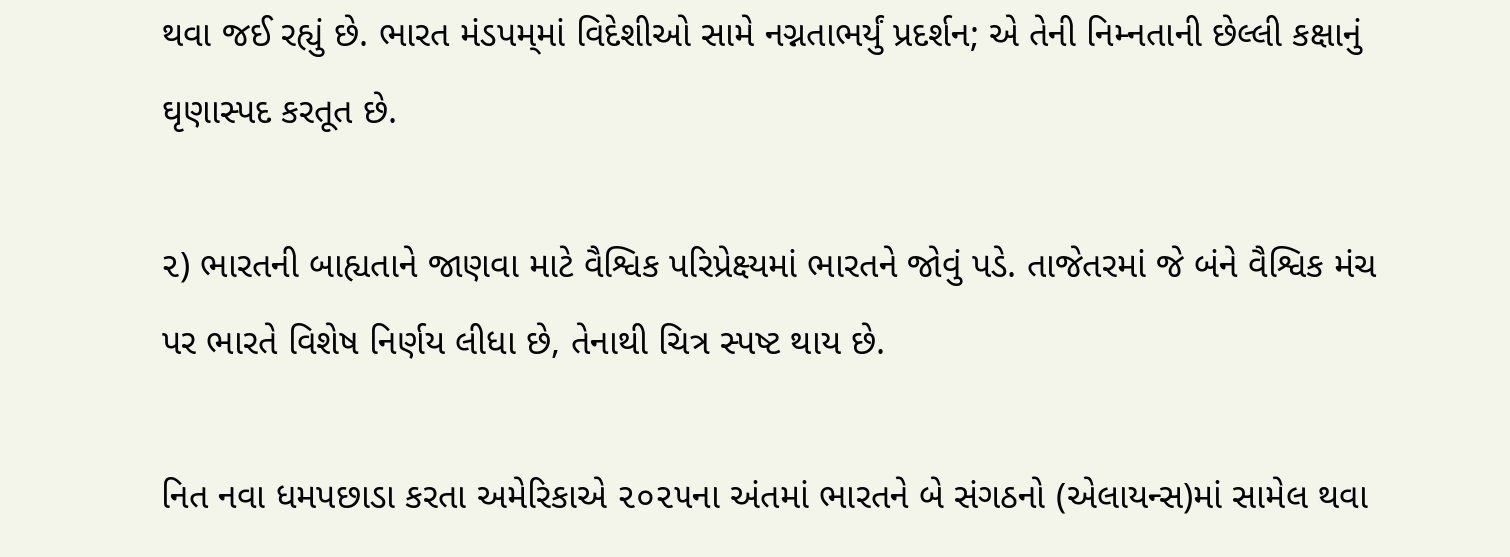થવા જઈ રહ્યું છે. ભારત મંડપમ્‌માં વિદેશીઓ સામે નગ્નતાભર્યું પ્રદર્શન; એ તેની નિમ્નતાની છેલ્લી કક્ષાનું ઘૃણાસ્પદ કરતૂત છે.

૨) ભારતની બાહ્યતાને જાણવા માટે વૈશ્વિક પરિપ્રેક્ષ્યમાં ભારતને જોવું પડે. તાજેતરમાં જે બંને વૈશ્વિક મંચ પર ભારતે વિશેષ નિર્ણય લીધા છે, તેનાથી ચિત્ર સ્પષ્ટ થાય છે.

નિત નવા ધમપછાડા કરતા અમેરિકાએ ૨૦૨૫ના અંતમાં ભારતને બે સંગઠનો (એલાયન્સ)માં સામેલ થવા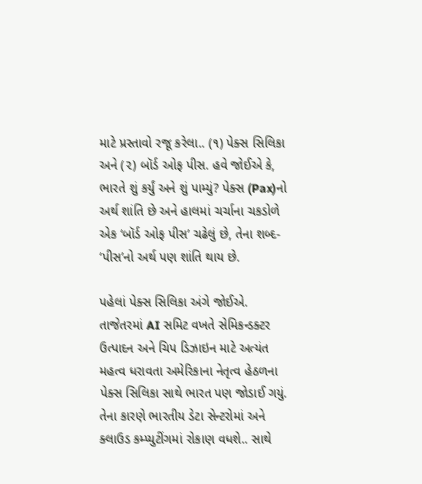માટે પ્રસ્તાવો રજૂ કરેલા.. (૧) પેક્સ સિલિકા અને (૨) બૉર્ડ ઓફ પીસ. હવે જોઈએ કે, ભારતે શું કર્યું અને શું પામ્યું? પેક્સ (Pax)નો અર્થ શાંતિ છે અને હાલમાં ચર્ચાના ચકડોળે એક ‘બૉર્ડ ઓફ પીસ’ ચઢેલું છે, તેના શબ્દ- ‘પીસ’નો અર્થ પણ શાંતિ થાય છે.

પહેલાં પેક્સ સિલિકા અંગે જોઈએ. તાજેતરમાં AI સમિટ વખતે સેમિકન્ડક્ટર ઉત્પાદન અને ચિપ ડિઝાઇન માટે અત્યંત મહત્વ ધરાવતા અમેરિકાના નેતૃત્વ હેઠળના પેક્સ સિલિકા સાથે ભારત પણ જોડાઈ ગયું. તેના કારણે ભારતીય ડેટા સેન્ટરોમાં અને ક્લાઉડ કમ્પ્યુટીંગમાં રોકાણ વધશે.. સાથે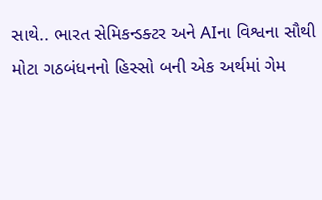સાથે.. ભારત સેમિકન્ડક્ટર અને AIના વિશ્વના સૌથી મોટા ગઠબંધનનો હિસ્સો બની એક અર્થમાં ગેમ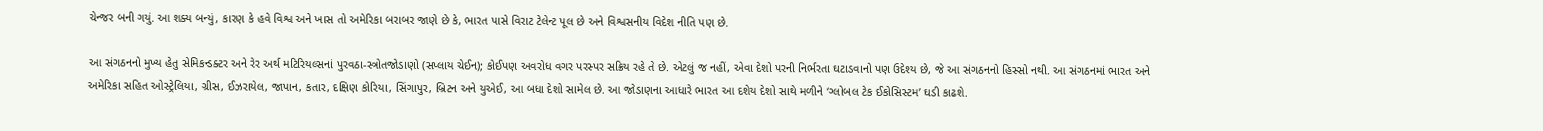ચેન્જર બની ગયું. આ શક્ય બન્યું, કારણ કે હવે વિશ્વ અને ખાસ તો અમેરિકા બરાબર જાણે છે કે, ભારત પાસે વિરાટ ટેલેન્ટ પૂલ છે અને વિશ્વસનીય વિદેશ નીતિ પણ છે.

આ સંગઠનનો મુખ્ય હેતુ સેમિકન્ડક્ટર અને રેર અર્થ મટિરિયલ્સનાં પુરવઠા-સ્ત્રોતજોડાણો (સપ્લાય ચેઈન); કોઈપણ અવરોધ વગર પરસ્પર સક્રિય રહે તે છે. એટલું જ નહીં, એવા દેશો પરની નિર્ભરતા ઘટાડવાનો પણ ઉદેશ્ય છે, જે આ સંગઠનનો હિસ્સો નથી. આ સંગઠનમાં ભારત અને અમેરિકા સહિત ઓસ્ટ્રેલિયા, ગ્રીસ, ઈઝરાયેલ, જાપાન, કતાર, દક્ષિણ કોરિયા, સિંગાપુર, બ્રિટન અને યુએઈ, આ બધા દેશો સામેલ છે. આ જોડાણના આધારે ભારત આ દશેય દેશો સાથે મળીને ‘ગ્લોબલ ટેક ઈકોસિસ્ટમ’ ઘડી કાઢશે.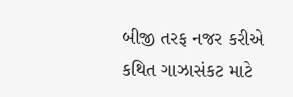બીજી તરફ નજર કરીએ કથિત ગાઝાસંકટ માટે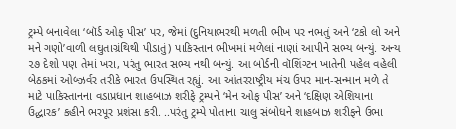ટ્રમ્પે બનાવેલા ‘બૉર્ડ ઓફ પીસ’ પર, જેમાં (દુનિયાભરથી મળતી ભીખ પર નભતું અને ‘ટકો લો અને મને ગણો’વાળી લઘુતાગ્રંથિથી પીડાતું) પાકિસ્તાન ભીખમાં મળેલાં નાણાં આપીને સભ્ય બન્યું. અન્ય ૨૭ દેશો પણ તેમાં ખરા, પરંતુ ભારત સભ્ય નથી બન્યું. આ બોર્ડની વૉશિંગ્ટન ખાતેની પહેલ વહેલી બેઠકમાં ઓબ્ઝર્વર તરીકે ભારત ઉપસ્થિત રહ્યું. આ આંતરરાષ્ટ્રીય મંચ ઉપર માન-સન્માન મળે તે માટે પાકિસ્તાનના વડાપ્રધાન શાહબાઝ શરીફે ટ્રમ્પને ‘મેન ઓફ પીસ’ અને ‘દક્ષિણ એશિયાના ઉદ્ધારક’ કહીને ભરપૂર પ્રશંસા કરી. ..પરંતુ ટ્રમ્પે પોતાના ચાલુ સંબોધને શાહબાઝ શરીફને ઉભા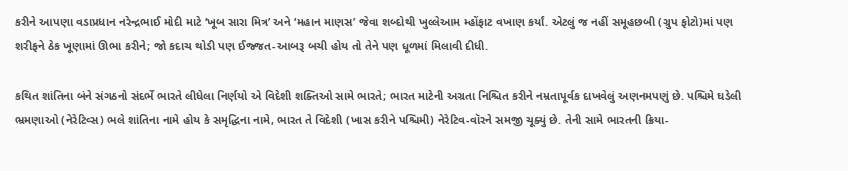કરીને આપણા વડાપ્રધાન નરેન્દ્રભાઈ મોદી માટે ‘ખૂબ સારા મિત્ર’ અને ‘મહાન માણસ’ જેવા શબ્દોથી ખુલ્લેઆમ મ્હોંફાટ વખાણ કર્યાં. એટલું જ નહીં સમૂહછબી (ગ્રુપ ફોટો)માં પણ શરીફને ઠેક ખૂણામાં ઊભા કરીને; જો કદાચ થોડી પણ ઈજ્જત-આબરૂ બચી હોય તો તેને પણ ધૂળમાં મિલાવી દીધી.

કથિત શાંતિના બંને સંગઠનો સંદર્ભે ભારતે લીધેલા નિર્ણયો એ વિદેશી શક્તિઓ સામે ભારતે; ભારત માટેની અગ્રતા નિશ્ચિત કરીને નમ્રતાપૂર્વક દાખવેલું અણનમપણું છે. પશ્ચિમે ઘડેલી ભ્રમણાઓ (નેરેટિવ્સ) ભલે શાંતિના નામે હોય કે સમૃદ્ધિના નામે, ભારત તે વિદેશી (ખાસ કરીને પશ્ચિમી) નેરેટિવ-વૉરને સમજી ચૂક્યું છે. તેની સામે ભારતની ક્રિયા-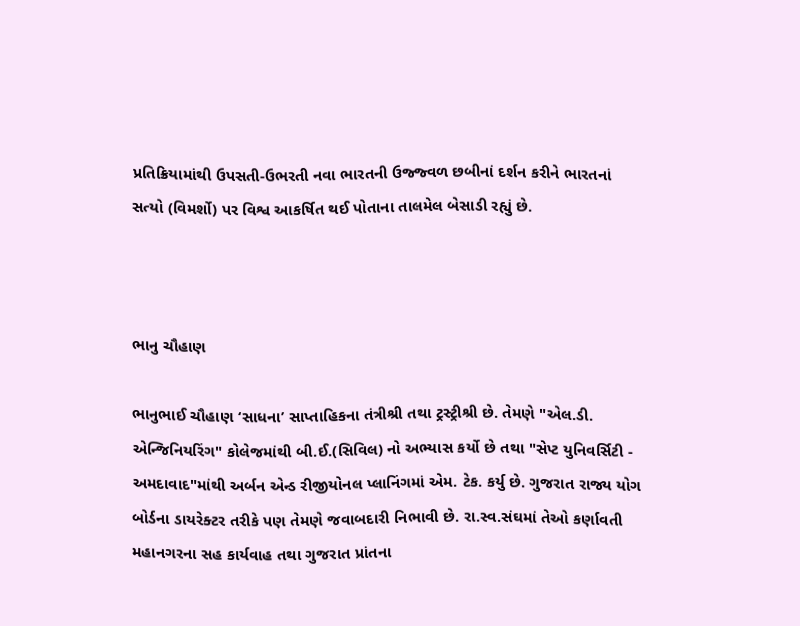પ્રતિક્રિયામાંથી ઉપસતી-ઉભરતી નવા ભારતની ઉજ્જ્વળ છબીનાં દર્શન કરીને ભારતનાં સત્યો (વિમર્શો) પર વિશ્વ આકર્ષિત થઈ પોતાના તાલમેલ બેસાડી રહ્યું છે.



ભાનુ ચૌહાણ

ભાનુભાઈ ચૌહાણ ‘સાધના’ સાપ્તાહિકના તંત્રીશ્રી તથા ટ્રસ્ટ્રીશ્રી છે. તેમણે "એલ.ડી. એન્જિનિયરિંગ" કોલેજમાંથી બી.ઈ.(સિવિલ) નો અભ્યાસ કર્યો છે તથા "સેપ્ટ યુનિવર્સિટી - અમદાવાદ"માંથી અર્બન એન્ડ રીજીયોનલ પ્લાનિંગમાં એમ. ટેક. કર્યુ છે. ગુજરાત રાજ્ય યોગ બોર્ડના ડાયરેક્ટર તરીકે પણ તેમણે જવાબદારી નિભાવી છે. રા.સ્વ.સંઘમાં તેઓ કર્ણાવતી મહાનગરના સહ કાર્યવાહ તથા ગુજરાત પ્રાંતના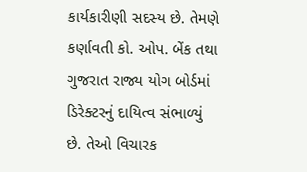કાર્યકારીણી સદસ્ય છે. તેમણે કર્ણાવતી કો. ઓપ. બેંક તથા ગુજરાત રાજ્ય યોગ બોર્ડમાં ડિરેક્ટરનું દાયિત્વ સંભાળ્યું છે. તેઓ વિચારક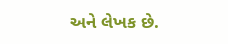અને લેખક છે.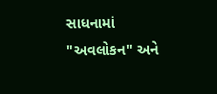સાધનામાં "અવલોકન" અને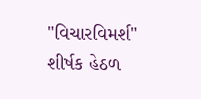"વિચારવિમર્શ" શીર્ષક હેઠળ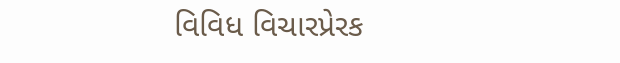વિવિધ વિચારપ્રેરક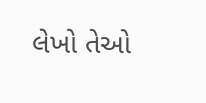લેખો તેઓ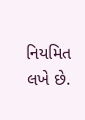નિયમિત લખે છે.